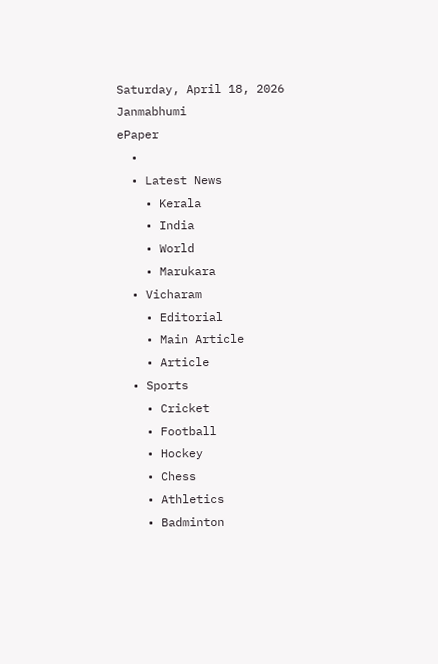Saturday, April 18, 2026
Janmabhumi
ePaper
  •
  • Latest News
    • Kerala
    • India
    • World
    • Marukara
  • Vicharam
    • Editorial
    • Main Article
    • Article
  • Sports
    • Cricket
    • Football
    • Hockey
    • Chess
    • Athletics
    • Badminton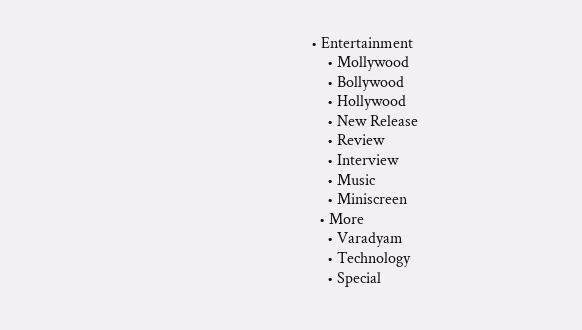• Entertainment
    • Mollywood
    • Bollywood
    • Hollywood
    • New Release
    • Review
    • Interview
    • Music
    • Miniscreen
  • More
    • Varadyam
    • Technology
    • Special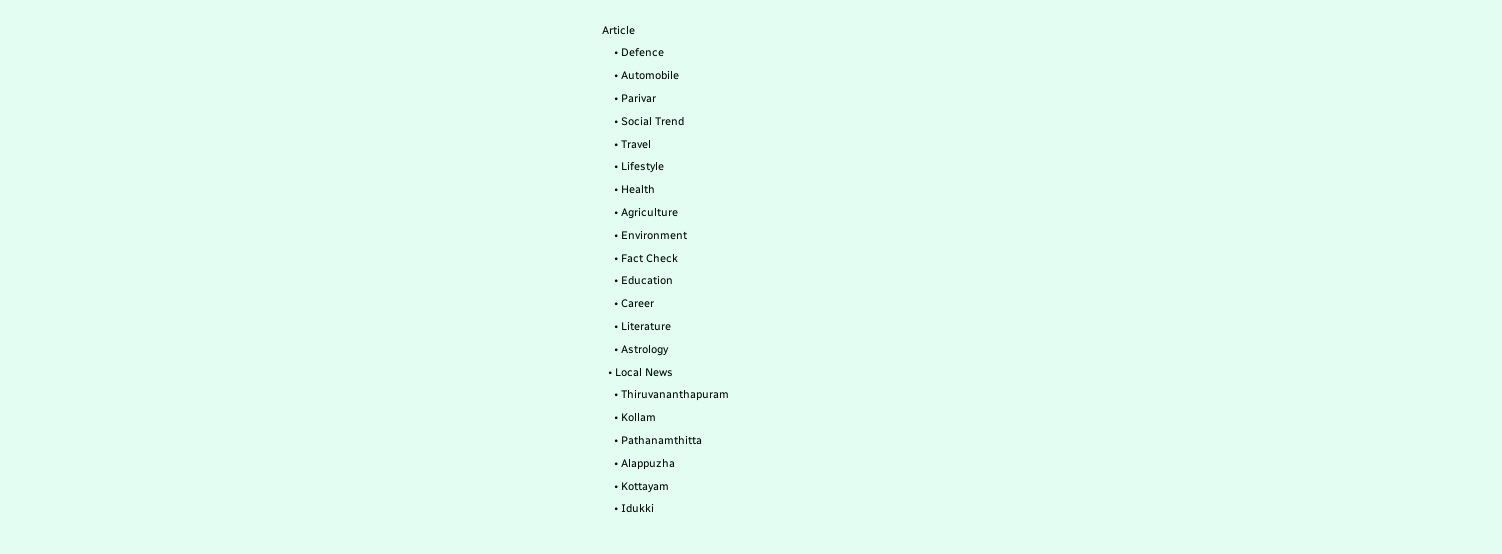Article
    • Defence
    • Automobile
    • Parivar
    • Social Trend
    • Travel
    • Lifestyle
    • Health
    • Agriculture
    • Environment
    • Fact Check
    • Education
    • Career
    • Literature
    • Astrology
  • Local News
    • Thiruvananthapuram
    • Kollam
    • Pathanamthitta
    • Alappuzha
    • Kottayam
    • Idukki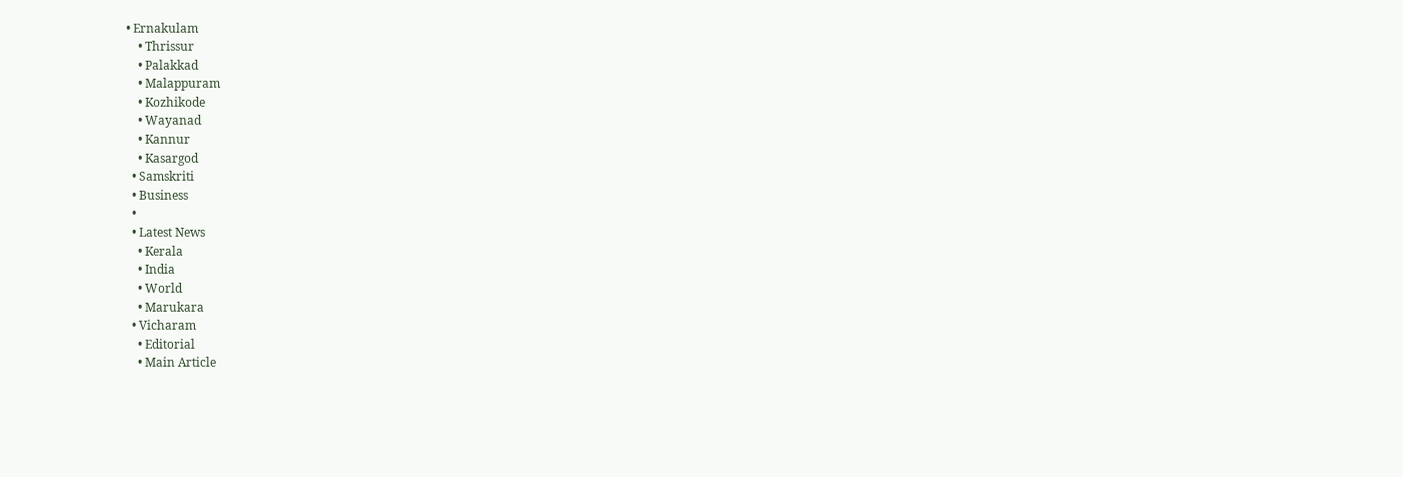• Ernakulam
    • Thrissur
    • Palakkad
    • Malappuram
    • Kozhikode
    • Wayanad
    • Kannur
    • Kasargod
  • Samskriti
  • Business
  •
  • Latest News
    • Kerala
    • India
    • World
    • Marukara
  • Vicharam
    • Editorial
    • Main Article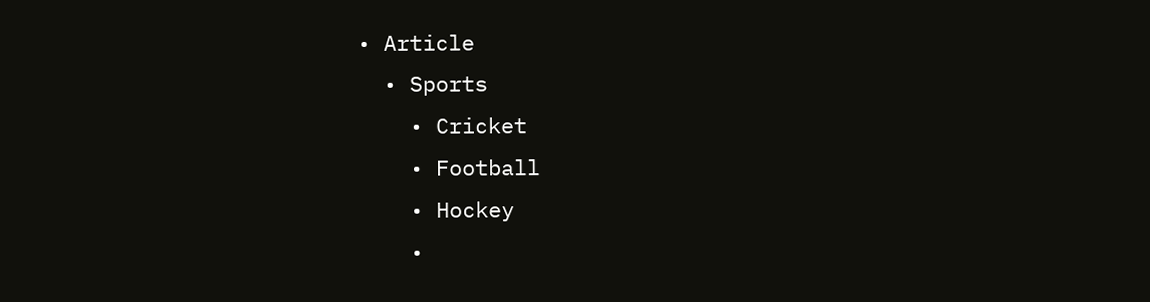• Article
  • Sports
    • Cricket
    • Football
    • Hockey
    •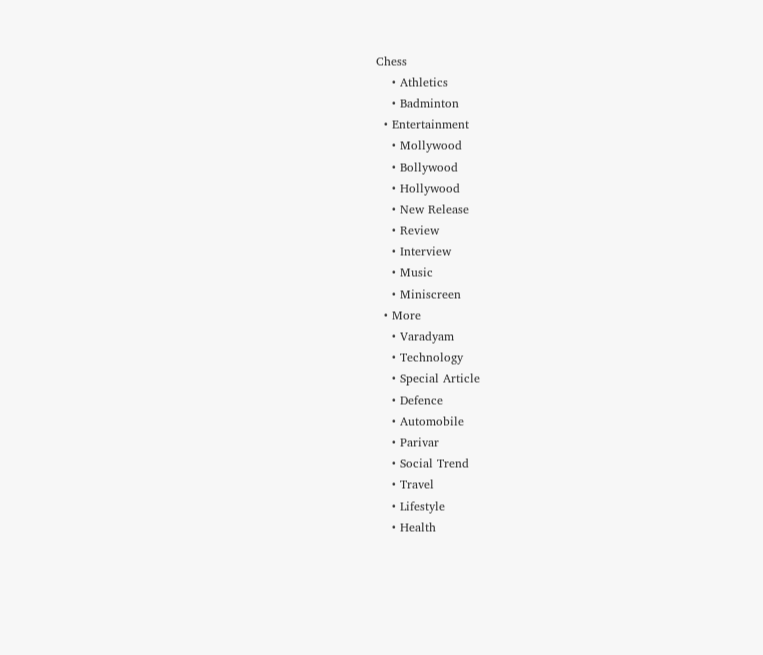Chess
    • Athletics
    • Badminton
  • Entertainment
    • Mollywood
    • Bollywood
    • Hollywood
    • New Release
    • Review
    • Interview
    • Music
    • Miniscreen
  • More
    • Varadyam
    • Technology
    • Special Article
    • Defence
    • Automobile
    • Parivar
    • Social Trend
    • Travel
    • Lifestyle
    • Health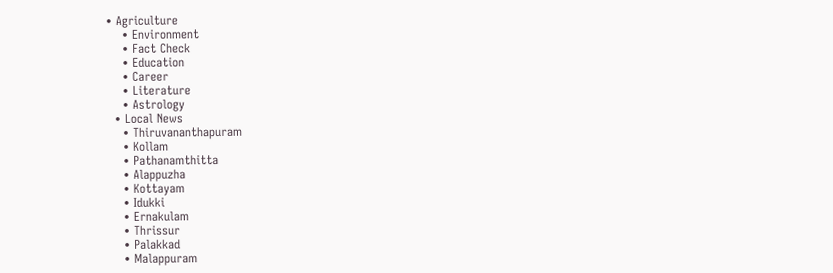• Agriculture
    • Environment
    • Fact Check
    • Education
    • Career
    • Literature
    • Astrology
  • Local News
    • Thiruvananthapuram
    • Kollam
    • Pathanamthitta
    • Alappuzha
    • Kottayam
    • Idukki
    • Ernakulam
    • Thrissur
    • Palakkad
    • Malappuram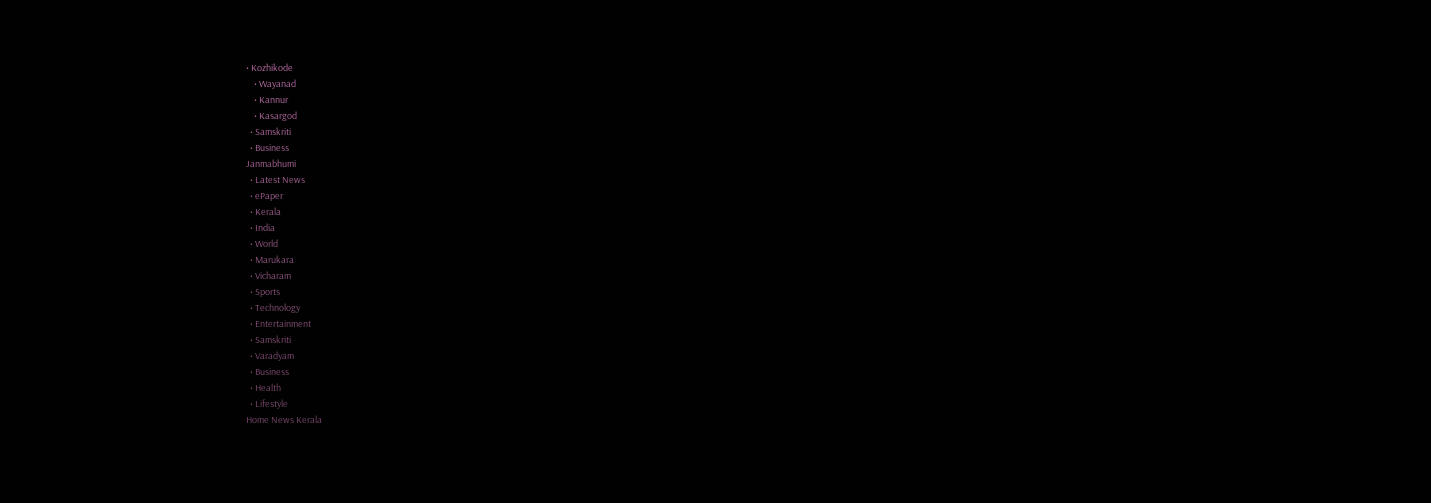• Kozhikode
    • Wayanad
    • Kannur
    • Kasargod
  • Samskriti
  • Business
Janmabhumi
  • Latest News
  • ePaper
  • Kerala
  • India
  • World
  • Marukara
  • Vicharam
  • Sports
  • Technology
  • Entertainment
  • Samskriti
  • Varadyam
  • Business
  • Health
  • Lifestyle
Home News Kerala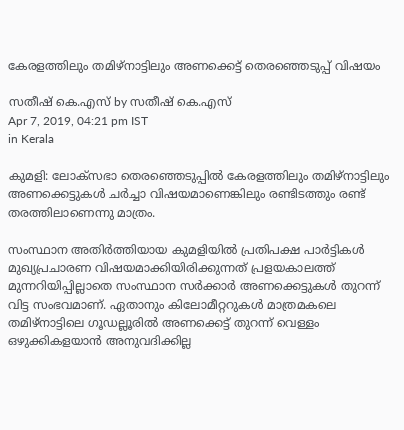കേരളത്തിലും തമിഴ്‌നാട്ടിലും അണക്കെട്ട് തെരഞ്ഞെടുപ്പ് വിഷയം

സതീഷ് കെ.എസ് by സതീഷ് കെ.എസ്
Apr 7, 2019, 04:21 pm IST
in Kerala

കുമളി: ലോക്‌സഭാ തെരഞ്ഞെടുപ്പില്‍ കേരളത്തിലും തമിഴ്‌നാട്ടിലും അണക്കെട്ടുകള്‍ ചര്‍ച്ചാ വിഷയമാണെങ്കിലും രണ്ടിടത്തും രണ്ട് തരത്തിലാണെന്നു മാത്രം.

സംസ്ഥാന അതിര്‍ത്തിയായ കുമളിയില്‍ പ്രതിപക്ഷ പാര്‍ട്ടികള്‍ മുഖ്യപ്രചാരണ വിഷയമാക്കിയിരിക്കുന്നത് പ്രളയകാലത്ത് മുന്നറിയിപ്പില്ലാതെ സംസ്ഥാന സര്‍ക്കാര്‍ അണക്കെട്ടുകള്‍ തുറന്ന് വിട്ട സംഭവമാണ്. ഏതാനും കിലോമീറ്ററുകള്‍ മാത്രമകലെ തമിഴ്‌നാട്ടിലെ ഗൂഡല്ലൂരില്‍ അണക്കെട്ട് തുറന്ന് വെള്ളം ഒഴുക്കികളയാന്‍ അനുവദിക്കില്ല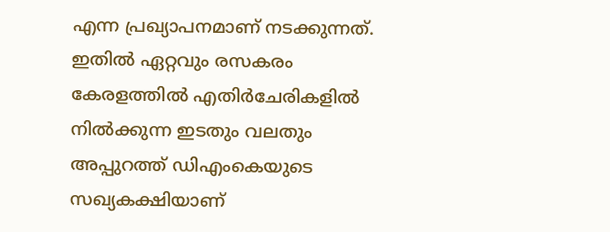എന്ന പ്രഖ്യാപനമാണ് നടക്കുന്നത്. ഇതില്‍ ഏറ്റവും രസകരം കേരളത്തില്‍ എതിര്‍ചേരികളില്‍ നില്‍ക്കുന്ന ഇടതും വലതും അപ്പുറത്ത് ഡിഎംകെയുടെ സഖ്യകക്ഷിയാണ്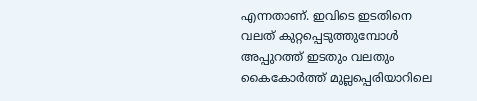എന്നതാണ്. ഇവിടെ ഇടതിനെ വലത് കുറ്റപ്പെടുത്തുമ്പോള്‍ അപ്പുറത്ത് ഇടതും വലതും കൈകോര്‍ത്ത് മുല്ലപ്പെരിയാറിലെ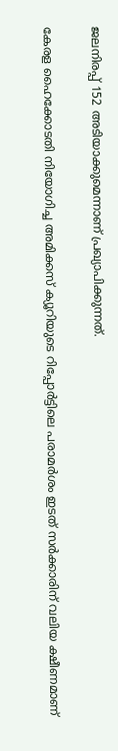ജലനിരപ്പ് 152 അടിയാക്കുമെന്നാണ് പ്രഖ്യാപിക്കുന്നത്.

കേരള ഹൈക്കോടതി നിയോഗിച്ച അമിക്കസ് ക്യൂറിയുടെ റിപ്പോര്‍ട്ടിലെ പരാമര്‍ശം ഇടത് സര്‍ക്കാരിന് വലിയ ക്ഷീണമാണ്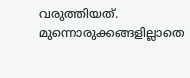വരുത്തിയത്. മുന്നൊരുക്കങ്ങളില്ലാതെ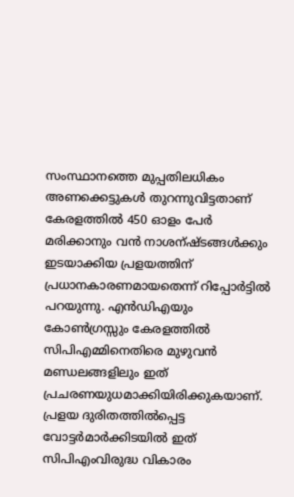സംസ്ഥാനത്തെ മുപ്പതിലധികം അണക്കെട്ടുകള്‍ തുറന്നുവിട്ടതാണ് കേരളത്തില്‍ 450 ഓളം പേര്‍ മരിക്കാനും വന്‍ നാശന്ഷ്ടങ്ങള്‍ക്കും ഇടയാക്കിയ പ്രളയത്തിന് പ്രധാനകാരണമായതെന്ന് റിപ്പോര്‍ട്ടില്‍ പറയുന്നു. എന്‍ഡിഎയും  കോണ്‍ഗ്രസ്സും കേരളത്തില്‍ സിപിഎമ്മിനെതിരെ മുഴുവന്‍ മണ്ഡലങ്ങളിലും ഇത് പ്രചരണയുധമാക്കിയിരിക്കുകയാണ്. പ്രളയ ദുരിതത്തില്‍പ്പെട്ട വോട്ടര്‍മാര്‍ക്കിടയില്‍ ഇത് സിപിഎംവിരുദ്ധ വികാരം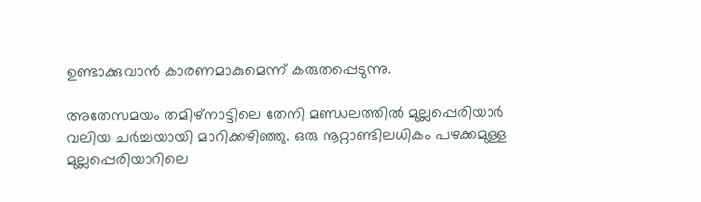ഉണ്ടാക്കുവാന്‍ കാരണമാകുമെന്ന് കരുതപ്പെടുന്നു.

അതേസമയം തമിഴ്‌നാട്ടിലെ തേനി മണ്ഡലത്തില്‍ മുല്ലപ്പെരിയാര്‍ വലിയ ചര്‍ച്ചയായി മാറിക്കഴിഞ്ഞു. ഒരു നൂറ്റാണ്ടിലധികം പഴക്കമുള്ള മുല്ലപ്പെരിയാറിലെ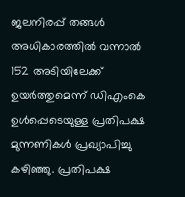ജലനിരപ്പ് തങ്ങള്‍ അധികാരത്തില്‍ വന്നാല്‍ 152 അടിയിലേക്ക് ഉയര്‍ത്തുമെന്ന് ഡിഎംകെ ഉള്‍പ്പെടെയുള്ള പ്രതിപക്ഷ മുന്നണികള്‍ പ്രഖ്യാപിച്ചു കഴിഞ്ഞു. പ്രതിപക്ഷ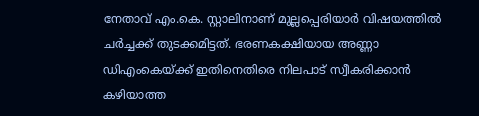നേതാവ് എം.കെ. സ്റ്റാലിനാണ് മുല്ലപ്പെരിയാര്‍ വിഷയത്തില്‍ ചര്‍ച്ചക്ക് തുടക്കമിട്ടത്. ഭരണകക്ഷിയായ അണ്ണാ ഡിഎംകെയ്‌ക്ക് ഇതിനെതിരെ നിലപാട് സ്വീകരിക്കാന്‍ കഴിയാത്ത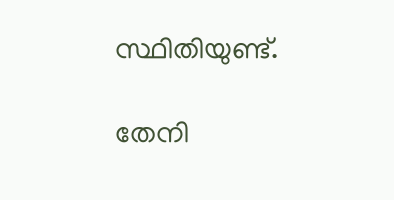സ്ഥിതിയുണ്ട്.

തേനി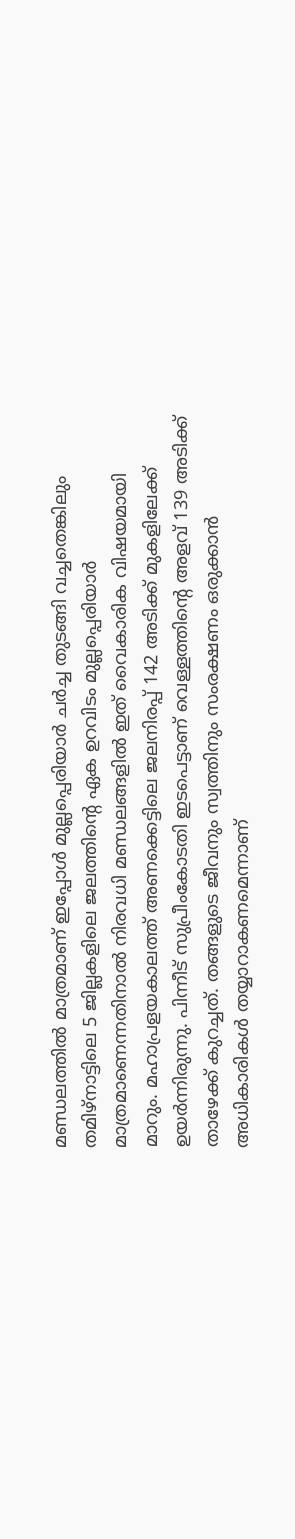മണ്ഡലത്തില്‍ മാത്രമാണ് ഇപ്പോള്‍ മുല്ലപ്പെരിയാര്‍ ചര്‍ച്ച തുടങ്ങി വച്ചതെങ്കിലും തമിഴ്‌നാട്ടിലെ 5 ജില്ലകളിലെ ജലത്തിന്റെ ഏക ഉറവിടം മുല്ലപ്പെരിയാര്‍ മാത്രമാണെന്നതിനാല്‍ നിരവധി മണ്ഡലങ്ങളില്‍ ഇത് വൈകാരിക വിഷയമായി മാറും. മഹാപ്രളയകാലത്ത് അണക്കെട്ടിലെ ജലനിരപ്പ് 142 അടിക്ക് മുകളിലേക്ക് ഉയര്‍ന്നിരുന്നു. പിന്നീട് സുപ്രീംകോടതി ഇടപെട്ടാണ് വെള്ളത്തിന്റെ അളവ് 139 അടിക്ക് താഴേക്ക് കുറച്ചത്. തങ്ങളുടെ ജീവനും സ്വത്തിനും സംരക്ഷണം ഒരുക്കാന്‍ അധികാരികള്‍ തയ്യാറാകണമെന്നാണ്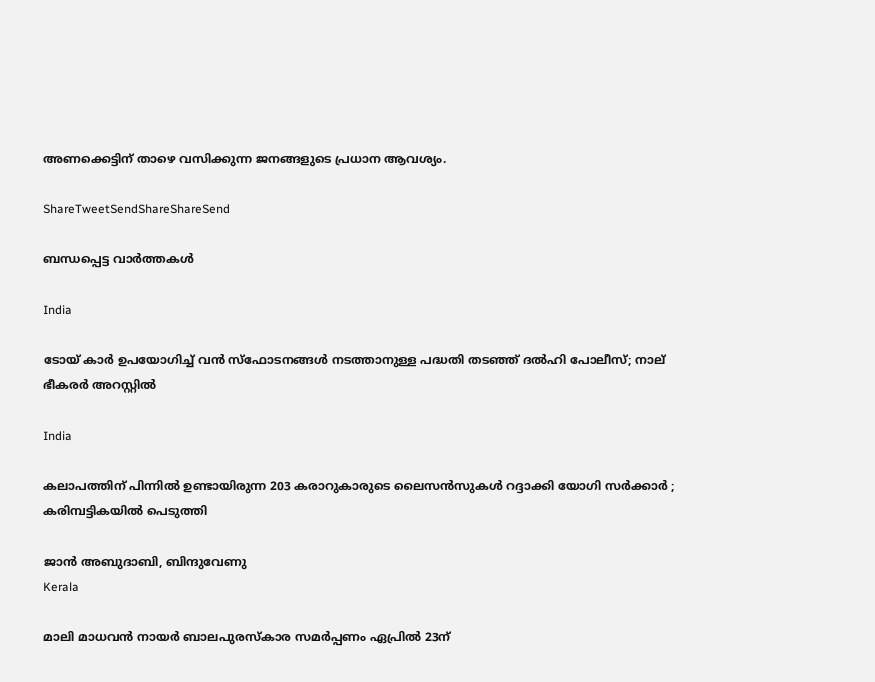അണക്കെട്ടിന് താഴെ വസിക്കുന്ന ജനങ്ങളുടെ പ്രധാന ആവശ്യം.

ShareTweetSendShareShareSend

ബന്ധപ്പെട്ട വാര്‍ത്തകള്‍

India

ടോയ് കാർ ഉപയോഗിച്ച് വൻ സ്ഫോടനങ്ങൾ നടത്താനുള്ള പദ്ധതി തടഞ്ഞ് ദൽഹി പോലീസ്; നാല് ഭീകരർ അറസ്റ്റിൽ

India

കലാപത്തിന് പിന്നിൽ ഉണ്ടായിരുന്ന 203 കരാറുകാരുടെ ലൈസൻസുകൾ റദ്ദാക്കി യോഗി സർക്കാർ ; കരിമ്പട്ടികയിൽ പെടുത്തി

ജാൻ അബുദാബി, ബിന്ദുവേണു
Kerala

മാലി മാധവൻ നായർ ബാലപുരസ്കാര സമർപ്പണം ഏപ്രിൽ 23ന്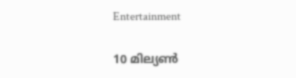Entertainment

10 മില്യൺ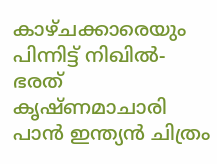കാഴ്ചക്കാരെയും പിന്നിട്ട് നിഖിൽ- ഭരത് കൃഷ്ണമാചാരി പാൻ ഇന്ത്യൻ ചിത്രം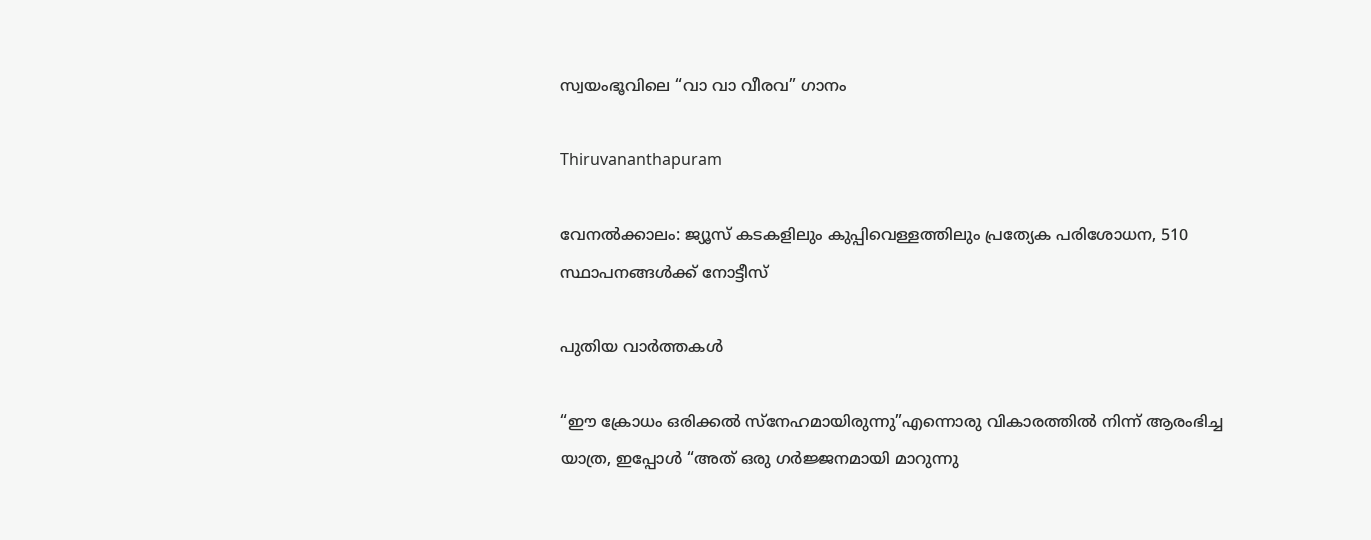സ്വയംഭൂവിലെ “വാ വാ വീരവ” ഗാനം

Thiruvananthapuram

വേനല്‍ക്കാലം: ജ്യൂസ് കടകളിലും കുപ്പിവെള്ളത്തിലും പ്രത്യേക പരിശോധന, 510 സ്ഥാപനങ്ങള്‍ക്ക് നോട്ടീസ്

പുതിയ വാര്‍ത്തകള്‍

“ഈ ക്രോധം ഒരിക്കൽ സ്നേഹമായിരുന്നു”എന്നൊരു വികാരത്തിൽ നിന്ന് ആരംഭിച്ച യാത്ര, ഇപ്പോൾ “അത് ഒരു ഗർജ്ജനമായി മാറുന്നു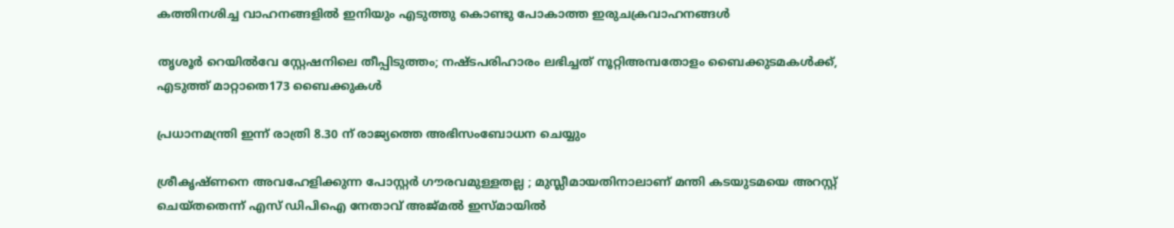കത്തിനശിച്ച വാഹനങ്ങളില്‍ ഇനിയും എടുത്തു കൊണ്ടു പോകാത്ത ഇരുചക്രവാഹനങ്ങള്‍

തൃശൂര്‍ റെയില്‍വേ സ്റ്റേഷനിലെ തീപ്പിടുത്തം; നഷ്ടപരിഹാരം ലഭിച്ചത് നൂറ്റിഅമ്പതോളം ബൈക്കുടമകള്‍ക്ക്, എടുത്ത് മാറ്റാതെ173 ബൈക്കുകള്‍

പ്രധാനമന്ത്രി ഇന്ന് രാത്രി 8.30 ന് രാജ്യത്തെ അഭിസംബോധന ചെയ്യും

ശ്രീകൃഷ്ണനെ അവഹേളിക്കുന്ന പോസ്റ്റർ ഗൗരവമുള്ളതല്ല ; മുസ്ലീമായതിനാലാണ് മന്തി കടയുടമയെ അറസ്റ്റ് ചെയ്തതെന്ന് എസ് ഡിപിഐ നേതാവ് അജ്മൽ ഇസ്മായിൽ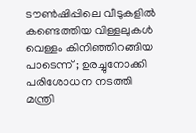ടൗണ്‍ഷിപ്പിലെ വീടുകളില്‍ കണ്ടെത്തിയ വിള്ളലുകൾ വെള്ളം കിനിഞ്ഞിറങ്ങിയ പാടെന്ന് ; ഉരച്ചുനോക്കി പരിശോധന നടത്തി മന്ത്രി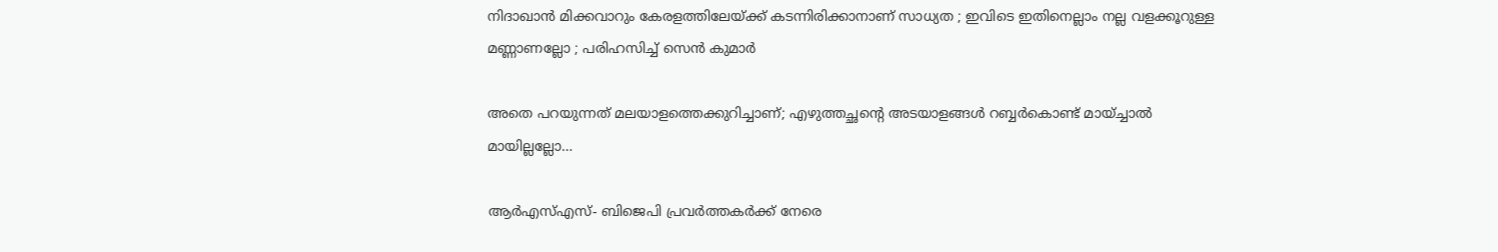നിദാഖാൻ മിക്കവാറും കേരളത്തിലേയ്‌ക്ക് കടന്നിരിക്കാനാണ് സാധ്യത ; ഇവിടെ ഇതിനെല്ലാം നല്ല വളക്കൂറുള്ള മണ്ണാണല്ലോ ; പരിഹസിച്ച് സെൻ കുമാർ

അതെ പറയുന്നത് മലയാളത്തെക്കുറിച്ചാണ്; എഴുത്തച്ഛന്റെ അടയാളങ്ങൾ റബ്ബർകൊണ്ട് മായ്ച്ചാൽ മായില്ലല്ലോ…

ആർഎസ്എസ്- ബിജെപി പ്രവർത്തകർക്ക് നേരെ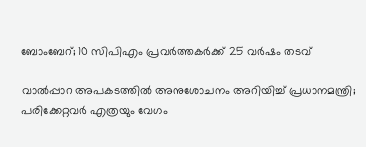ബോംബേറ്; 10 സിപിഎം പ്രവർത്തകർക്ക് 25 വർഷം തടവ്

വാൽപ്പാറ അപകടത്തിൽ അനുശോചനം അറിയിച്ച് പ്രധാനമന്ത്രി; പരിക്കേറ്റവർ എത്രയും വേഗം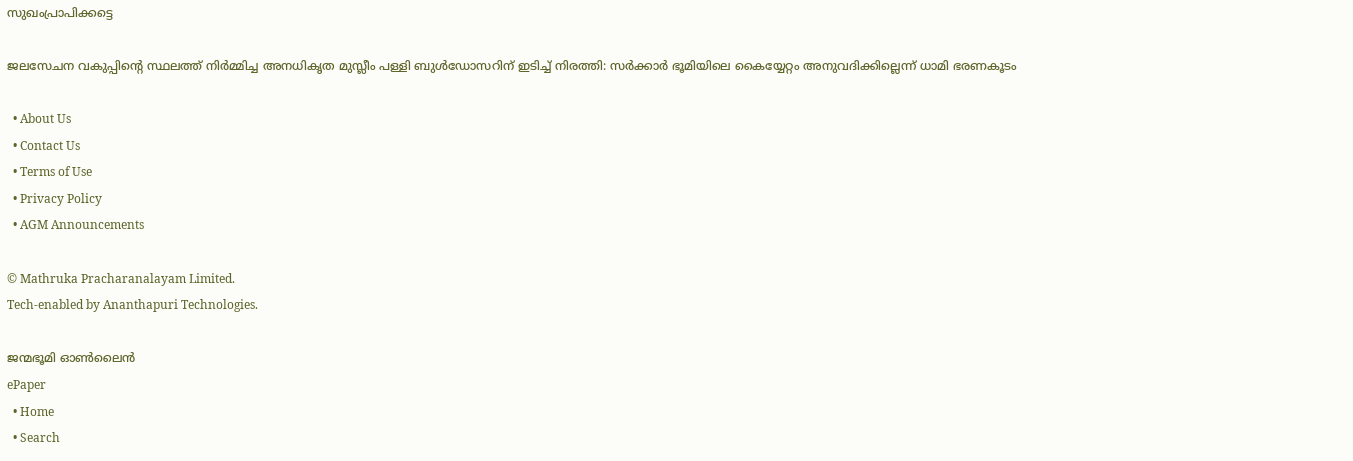സുഖംപ്രാപിക്കട്ടെ

ജലസേചന വകുപ്പിന്റെ സ്ഥലത്ത് നിർമ്മിച്ച അനധികൃത മുസ്ലീം പള്ളി ബുൾഡോസറിന് ഇടിച്ച് നിരത്തി: സർക്കാർ ഭൂമിയിലെ കൈയ്യേറ്റം അനുവദിക്കില്ലെന്ന് ധാമി ഭരണകൂടം

  • About Us
  • Contact Us
  • Terms of Use
  • Privacy Policy
  • AGM Announcements

© Mathruka Pracharanalayam Limited.
Tech-enabled by Ananthapuri Technologies.

ജന്മഭൂമി ഓണ്‍ലൈന്‍
ePaper
  • Home
  • Search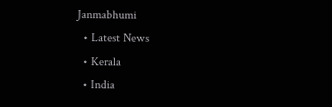Janmabhumi
  • Latest News
  • Kerala
  • India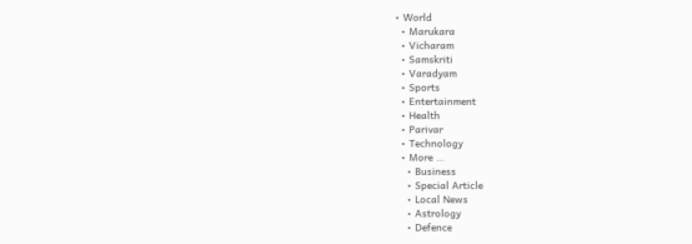• World
  • Marukara
  • Vicharam
  • Samskriti
  • Varadyam
  • Sports
  • Entertainment
  • Health
  • Parivar
  • Technology
  • More …
    • Business
    • Special Article
    • Local News
    • Astrology
    • Defence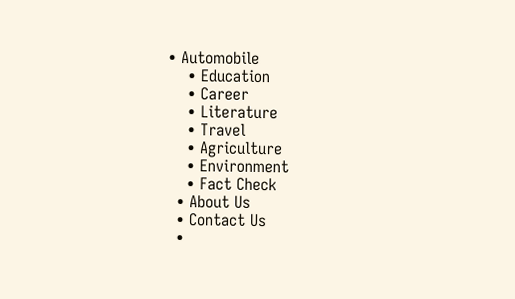• Automobile
    • Education
    • Career
    • Literature
    • Travel
    • Agriculture
    • Environment
    • Fact Check
  • About Us
  • Contact Us
  •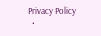Privacy Policy
  •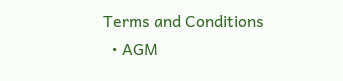Terms and Conditions
  • AGM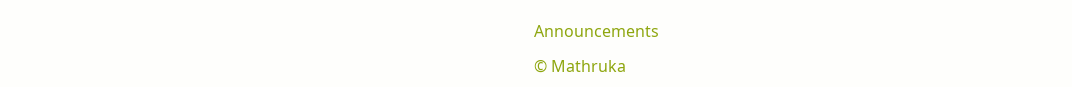Announcements

© Mathruka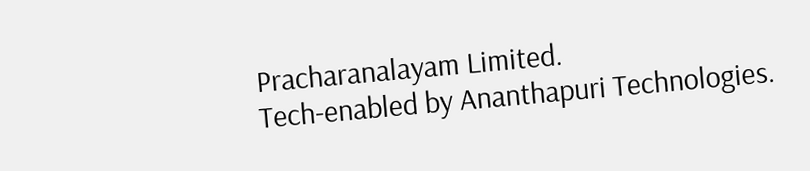Pracharanalayam Limited.
Tech-enabled by Ananthapuri Technologies.